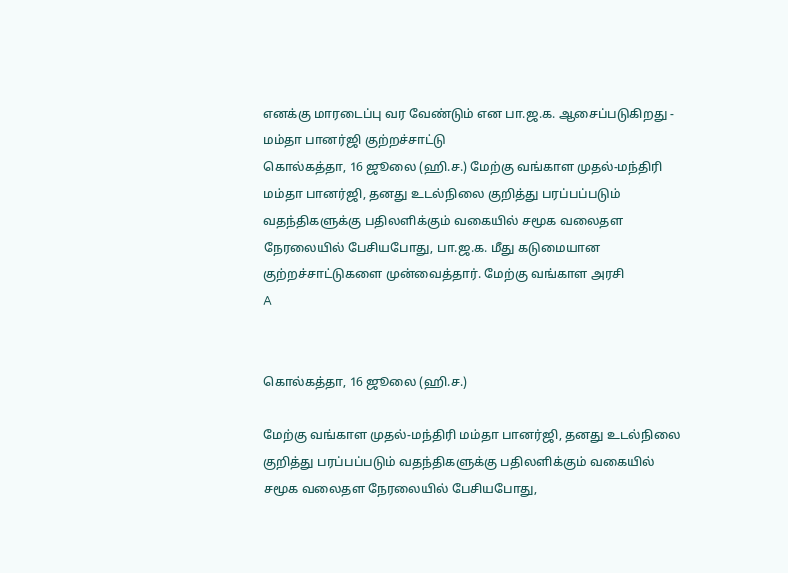எனக்கு மாரடைப்பு வர வேண்டும் என பா.ஜ.க. ஆசைப்படுகிறது - மம்தா பானர்ஜி குற்றச்சாட்டு
கொல்கத்தா, 16 ஜூலை (ஹி.ச.) மேற்கு வங்காள முதல்-மந்திரி மம்தா பானர்ஜி, தனது உடல்நிலை குறித்து பரப்பப்படும் வதந்திகளுக்கு பதிலளிக்கும் வகையில் சமூக வலைதள நேரலையில் பேசியபோது, பா.ஜ.க. மீது கடுமையான குற்றச்சாட்டுகளை முன்வைத்தார். மேற்கு வங்காள அரசி
A


கொல்கத்தா, 16 ஜூலை (ஹி.ச.)

மேற்கு வங்காள முதல்-மந்திரி மம்தா பானர்ஜி, தனது உடல்நிலை குறித்து பரப்பப்படும் வதந்திகளுக்கு பதிலளிக்கும் வகையில் சமூக வலைதள நேரலையில் பேசியபோது,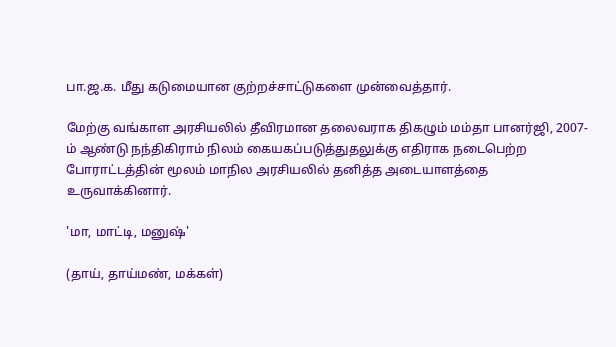பா.ஜ.க. மீது கடுமையான குற்றச்சாட்டுகளை முன்வைத்தார்.

மேற்கு வங்காள அரசியலில் தீவிரமான தலைவராக திகழும் மம்தா பானர்ஜி, 2007-ம் ஆண்டு நந்திகிராம் நிலம் கையகப்படுத்துதலுக்கு எதிராக நடைபெற்ற போராட்டத்தின் மூலம் மாநில அரசியலில் தனித்த அடையாளத்தை உருவாக்கினார்.

'மா, மாட்டி, மனுஷ்'

(தாய், தாய்மண், மக்கள்)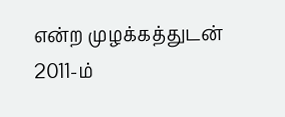என்ற முழக்கத்துடன் 2011-ம்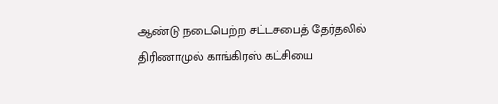ஆண்டு நடைபெற்ற சட்டசபைத் தேர்தலில் திரிணாமுல் காங்கிரஸ் கட்சியை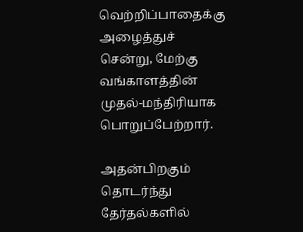வெற்றிப்பாதைக்கு அழைத்துச் சென்று, மேற்கு வங்காளத்தின் முதல்-மந்திரியாக பொறுப்பேற்றார்.

அதன்பிறகும் தொடர்ந்து தேர்தல்களில்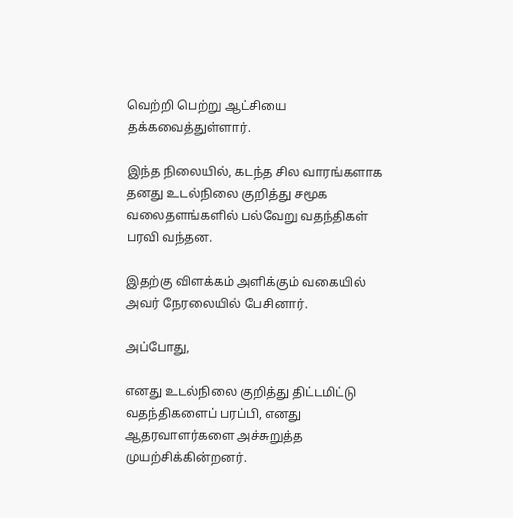வெற்றி பெற்று ஆட்சியை தக்கவைத்துள்ளார்.

இந்த நிலையில், கடந்த சில வாரங்களாக தனது உடல்நிலை குறித்து சமூக வலைதளங்களில் பல்வேறு வதந்திகள் பரவி வந்தன.

இதற்கு விளக்கம் அளிக்கும் வகையில் அவர் நேரலையில் பேசினார்.

அப்போது,

எனது உடல்நிலை குறித்து திட்டமிட்டு வதந்திகளைப் பரப்பி, எனது ஆதரவாளர்களை அச்சுறுத்த முயற்சிக்கின்றனர்.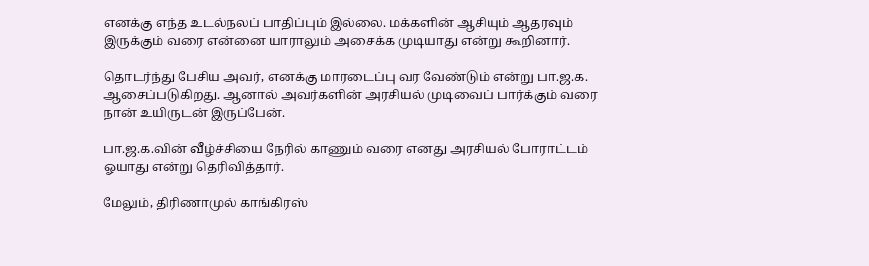எனக்கு எந்த உடல்நலப் பாதிப்பும் இல்லை. மக்களின் ஆசியும் ஆதரவும் இருக்கும் வரை என்னை யாராலும் அசைக்க முடியாது என்று கூறினார்.

தொடர்ந்து பேசிய அவர், எனக்கு மாரடைப்பு வர வேண்டும் என்று பா.ஜ.க. ஆசைப்படுகிறது. ஆனால் அவர்களின் அரசியல் முடிவைப் பார்க்கும் வரை நான் உயிருடன் இருப்பேன்.

பா.ஜ.க.வின் வீழ்ச்சியை நேரில் காணும் வரை எனது அரசியல் போராட்டம் ஓயாது என்று தெரிவித்தார்.

மேலும், திரிணாமுல் காங்கிரஸ்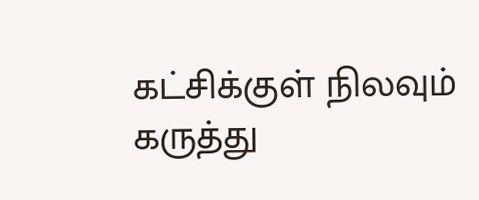கட்சிக்குள் நிலவும் கருத்து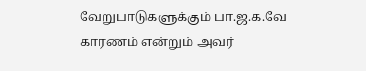வேறுபாடுகளுக்கும் பா.ஜ.க.வே காரணம் என்றும் அவர்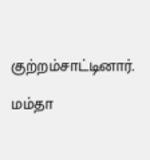குற்றம்சாட்டினார்.

மம்தா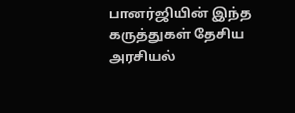பானர்ஜியின் இந்த கருத்துகள் தேசிய அரசியல்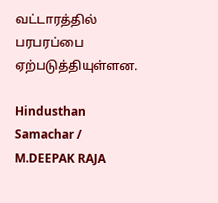வட்டாரத்தில் பரபரப்பை ஏற்படுத்தியுள்ளன.

Hindusthan Samachar / M.DEEPAK RAJA